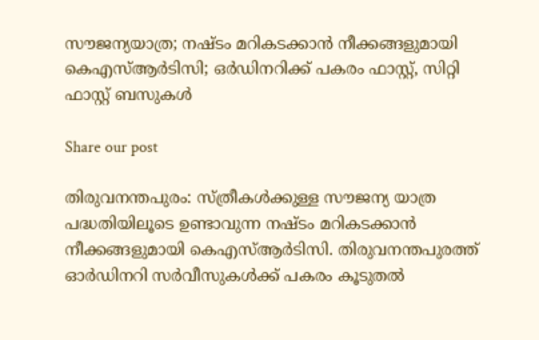സൗജന്യയാത്ര; നഷ്ടം മറികടക്കാന്‍ നീക്കങ്ങളുമായി കെഎസ്ആര്‍ടിസി; ഒര്‍ഡിനറിക്ക് പകരം ഫാസ്റ്റ്, സിറ്റി ഫാസ്റ്റ് ബസുകള്‍

Share our post

തിരുവനന്തപുരം: സ്ത്രീകള്‍ക്കുള്ള സൗജന്യ യാത്ര പദ്ധതിയിലൂടെ ഉണ്ടാവുന്ന നഷ്ടം മറികടക്കാന്‍ നീക്കങ്ങളുമായി കെഎസ്ആര്‍ടിസി. തിരുവനന്തപുരത്ത് ഓര്‍ഡിനറി സര്‍വീസുകള്‍ക്ക് പകരം കൂടുതല്‍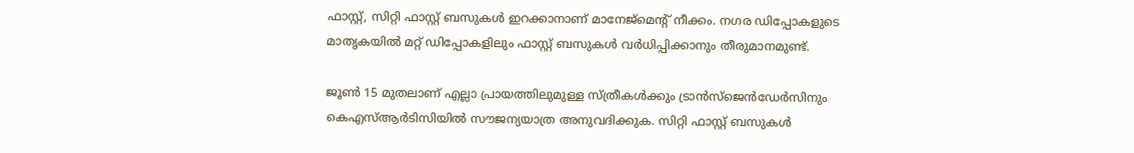ഫാസ്റ്റ്, സിറ്റി ഫാസ്റ്റ് ബസുകള്‍ ഇറക്കാനാണ് മാനേജ്‌മെന്റ് നീക്കം. നഗര ഡിപ്പോകളുടെ മാതൃകയില്‍ മറ്റ് ഡിപ്പോകളിലും ഫാസ്റ്റ് ബസുകള്‍ വര്‍ധിപ്പിക്കാനും തീരുമാനമുണ്ട്.

ജൂണ്‍ 15 മുതലാണ് എല്ലാ പ്രായത്തിലുമുള്ള സ്ത്രീകള്‍ക്കും ട്രാന്‍സ്‌ജെന്‍ഡേര്‍സിനും കെഎസ്ആര്‍ടിസിയില്‍ സൗജന്യയാത്ര അനുവദിക്കുക. സിറ്റി ഫാസ്റ്റ് ബസുകള്‍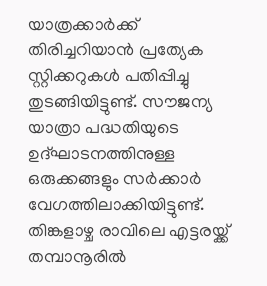യാത്രക്കാര്‍ക്ക് തിരിച്ചറിയാന്‍ പ്രത്യേക സ്റ്റിക്കറുകള്‍ പതിപ്പിച്ചു തുടങ്ങിയിട്ടുണ്ട്. സൗജന്യ യാത്രാ പദ്ധതിയുടെ ഉദ്ഘാടനത്തിനുള്ള ഒരുക്കങ്ങളും സര്‍ക്കാര്‍ വേഗത്തിലാക്കിയിട്ടുണ്ട്. തിങ്കളാഴ്ച രാവിലെ എട്ടരയ്ക്ക് തമ്പാനൂരില്‍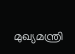മുഖ്യമന്ത്രി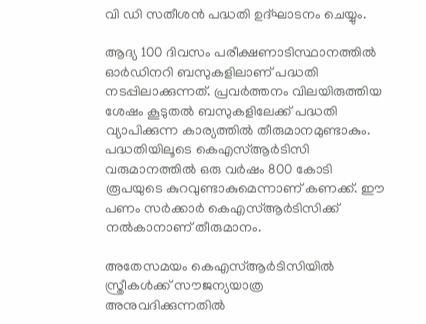വി ഡി സതീശന്‍ പദ്ധതി ഉദ്ഘാടനം ചെയ്യും.

ആദ്യ 100 ദിവസം പരീക്ഷണാടിസ്ഥാനത്തില്‍ ഓര്‍ഡിനറി ബസുകളിലാണ് പദ്ധതി നടപ്പിലാക്കുന്നത്. പ്രവര്‍ത്തനം വിലയിരുത്തിയ ശേഷം കൂടുതല്‍ ബസുകളിലേക്ക് പദ്ധതി വ്യാപിക്കുന്ന കാര്യത്തില്‍ തീരുമാനമുണ്ടാകും. പദ്ധതിയിലൂടെ കെഎസ്ആര്‍ടിസി വരുമാനത്തില്‍ ഒരു വര്‍ഷം 800 കോടി രൂപയുടെ കുറവുണ്ടാകുമെന്നാണ് കണക്ക്. ഈ പണം സര്‍ക്കാര്‍ കെഎസ്ആര്‍ടിസിക്ക് നല്‍കാനാണ് തീരുമാനം.

അതേസമയം കെഎസ്ആര്‍ടിസിയില്‍ സ്ത്രീകള്‍ക്ക് സൗജന്യയാത്ര അനുവദിക്കുന്നതില്‍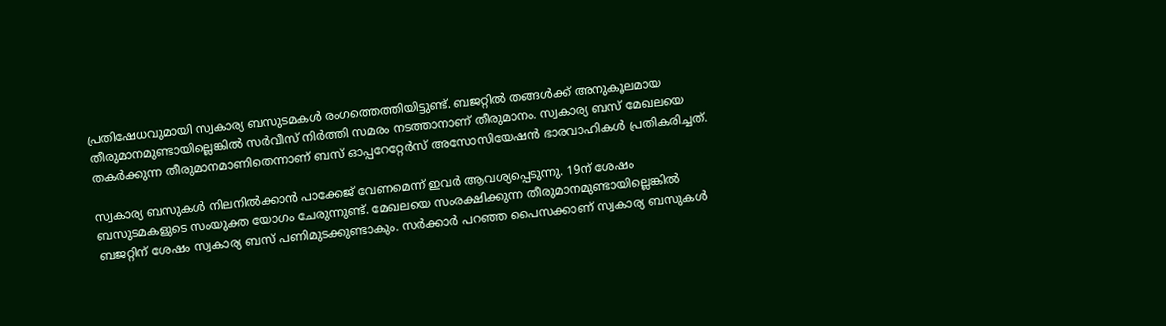പ്രതിഷേധവുമായി സ്വകാര്യ ബസുടമകള്‍ രംഗത്തെത്തിയിട്ടുണ്ട്. ബജറ്റില്‍ തങ്ങള്‍ക്ക് അനുകൂലമായ തീരുമാനമുണ്ടായില്ലെങ്കില്‍ സര്‍വീസ് നിര്‍ത്തി സമരം നടത്താനാണ് തീരുമാനം. സ്വകാര്യ ബസ് മേഖലയെ തകര്‍ക്കുന്ന തീരുമാനമാണിതെന്നാണ് ബസ് ഓപ്പറേറ്റേര്‍സ് അസോസിയേഷന്‍ ഭാരവാഹികള്‍ പ്രതികരിച്ചത്.

സ്വകാര്യ ബസുകള്‍ നിലനില്‍ക്കാന്‍ പാക്കേജ് വേണമെന്ന് ഇവര്‍ ആവശ്യപ്പെടുന്നു. 19ന് ശേഷം ബസുടമകളുടെ സംയുക്ത യോഗം ചേരുന്നുണ്ട്. മേഖലയെ സംരക്ഷിക്കുന്ന തീരുമാനമുണ്ടായില്ലെങ്കില്‍ ബജറ്റിന് ശേഷം സ്വകാര്യ ബസ് പണിമുടക്കുണ്ടാകും. സര്‍ക്കാര്‍ പറഞ്ഞ പൈസക്കാണ് സ്വകാര്യ ബസുകള്‍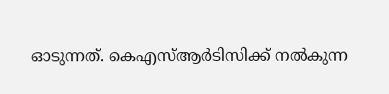ഓടുന്നത്. കെഎസ്ആര്‍ടിസിക്ക് നല്‍കുന്ന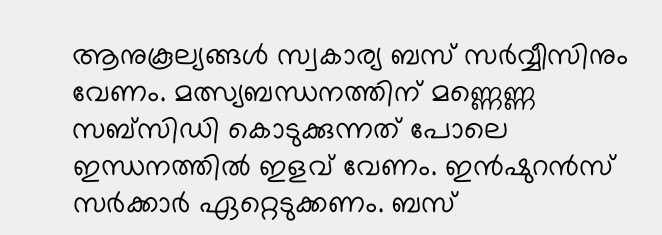ആനുകൂല്യങ്ങള്‍ സ്വകാര്യ ബസ് സര്‍വ്വീസിനും വേണം. മത്സ്യബന്ധനത്തിന് മണ്ണെണ്ണ സബ്‌സിഡി കൊടുക്കുന്നത് പോലെ ഇന്ധനത്തില്‍ ഇളവ് വേണം. ഇന്‍ഷുറന്‍സ് സര്‍ക്കാര്‍ ഏറ്റെടുക്കണം. ബസ്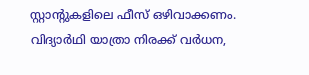സ്റ്റാന്റുകളിലെ ഫീസ് ഒഴിവാക്കണം. വിദ്യാര്‍ഥി യാത്രാ നിരക്ക് വര്‍ധന,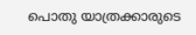പൊതു യാത്രക്കാരുടെ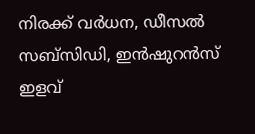നിരക്ക് വര്‍ധന, ഡീസല്‍ സബ്സിഡി, ഇന്‍ഷുറന്‍സ് ഇളവ്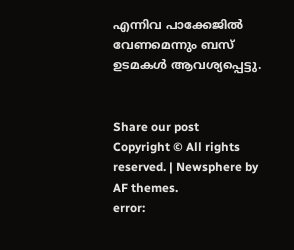എന്നിവ പാക്കേജില്‍ വേണമെന്നും ബസ് ഉടമകള്‍ ആവശ്യപ്പെട്ടു.


Share our post
Copyright © All rights reserved. | Newsphere by AF themes.
error: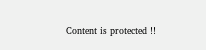Content is protected !!